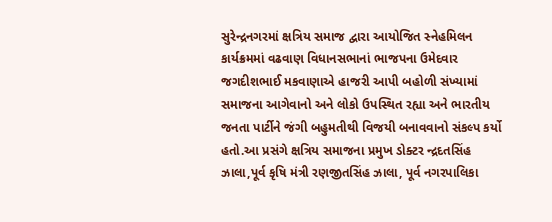સુરેન્દ્રનગરમાં ક્ષત્રિય સમાજ દ્વારા આયોજિત સ્નેહમિલન કાર્યક્રમમાં વઢવાણ વિધાનસભાનાં ભાજપના ઉમેદવાર જગદીશભાઈ મકવાણાએ હાજરી આપી બહોળી સંખ્યામાં સમાજના આગેવાનો અને લોકો ઉપસ્થિત રહ્યા અને ભારતીય જનતા પાર્ટીને જંગી બહુમતીથી વિજયી બનાવવાનો સંકલ્પ કર્યો હતો.આ પ્રસંગે ક્ષત્રિય સમાજના પ્રમુખ ડોક્ટર ન્દ્રદતસિંહ ઝાલા,પૂર્વ કૃષિ મંત્રી રણજીતસિંહ ઝાલા, પૂર્વ નગરપાલિકા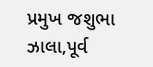પ્રમુખ જશુભા ઝાલા,પૂર્વ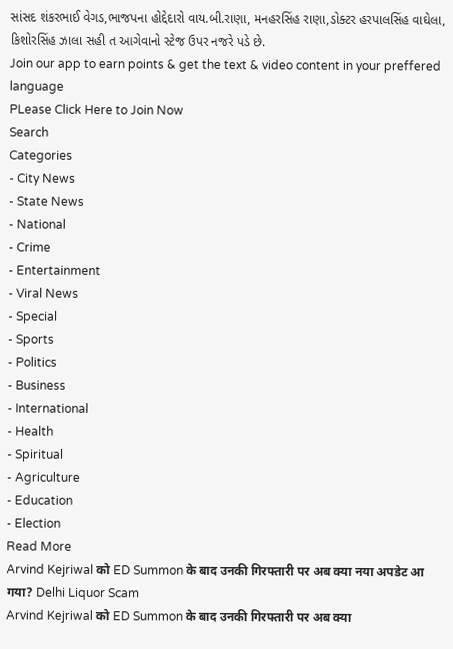સાંસદ શંકરભાઈ વેગડ,ભાજપના હોદ્દેદારો વાય.બી.રાણા, મનહરસિંહ રાણા,ડોક્ટર હરપાલસિંહ વાઘેલા, કિશોરસિંહ ઝાલા સહી ત આગેવાનો સ્ટેજ ઉપર નજરે પડે છે.
Join our app to earn points & get the text & video content in your preffered language
PLease Click Here to Join Now
Search
Categories
- City News
- State News
- National
- Crime
- Entertainment
- Viral News
- Special
- Sports
- Politics
- Business
- International
- Health
- Spiritual
- Agriculture
- Education
- Election
Read More
Arvind Kejriwal को ED Summon के बाद उनकी गिरफ्तारी पर अब क्या नया अपडेट आ गया? Delhi Liquor Scam
Arvind Kejriwal को ED Summon के बाद उनकी गिरफ्तारी पर अब क्या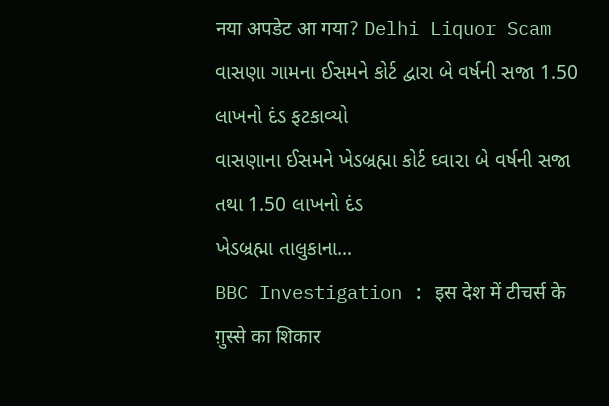नया अपडेट आ गया? Delhi Liquor Scam
વાસણા ગામના ઈસમને કોર્ટ દ્વારા બે વર્ષની સજા 1.50 લાખનો દંડ ફટકાવ્યો
વાસણાના ઈસમને ખેડબ્રહ્મા કોર્ટ ઘ્વા૨ા બે વર્ષની સજા તથા 1.50 લાખનો દંડ
ખેડબ્રહ્મા તાલુકાના...
BBC Investigation : इस देश में टीचर्स के ग़ुस्से का शिकार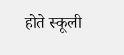होते स्कूली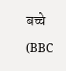बच्चे (BBC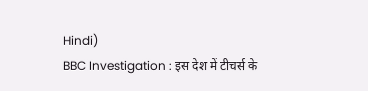Hindi)
BBC Investigation : इस देश में टीचर्स के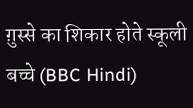ग़ुस्से का शिकार होते स्कूली बच्चे (BBC Hindi)